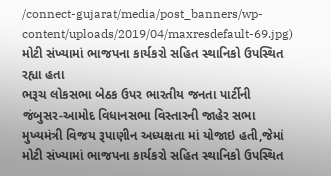/connect-gujarat/media/post_banners/wp-content/uploads/2019/04/maxresdefault-69.jpg)
મોટી સંખ્યામાં ભાજપના કાર્યકરો સહિત સ્થાનિકો ઉપસ્થિત રહ્યા હતા
ભરૂચ લોકસભા બેઠક ઉપર ભારતીય જનતા પાર્ટીની જંબુસર-આમોદ વિધાનસભા વિસ્તારની જાહેર સભા મુખ્યમંત્રી વિજય રૂપાણીન અધ્યક્ષતા માં યોજાઇ હતી,જેમાં મોટી સંખ્યામાં ભાજપના કાર્યકરો સહિત સ્થાનિકો ઉપસ્થિત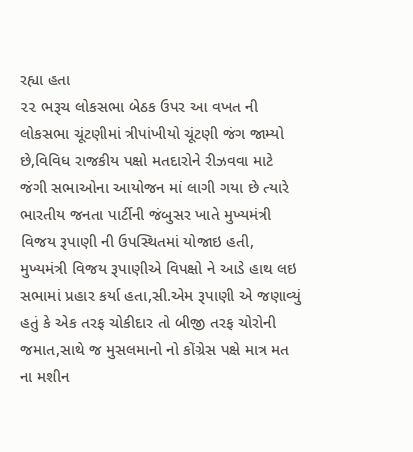રહ્યા હતા
૨૨ ભરૂચ લોકસભા બેઠક ઉપર આ વખત ની લોકસભા ચૂંટણીમાં ત્રીપાંખીયો ચૂંટણી જંગ જામ્યો છે,વિવિધ રાજકીય પક્ષો મતદારોને રીઝવવા માટે જંગી સભાઓના આયોજન માં લાગી ગયા છે ત્યારે ભારતીય જનતા પાર્ટીની જંબુસર ખાતે મુખ્યમંત્રી વિજય રૂપાણી ની ઉપસ્થિતમાં યોજાઇ હતી,
મુખ્યમંત્રી વિજય રૂપાણીએ વિપક્ષો ને આડે હાથ લઇ સભામાં પ્રહાર કર્યા હતા,સી.એમ રૂપાણી એ જણાવ્યું હતું કે એક તરફ ચોકીદાર તો બીજી તરફ ચોરોની જમાત,સાથે જ મુસલમાનો નો કોંગ્રેસ પક્ષે માત્ર મત ના મશીન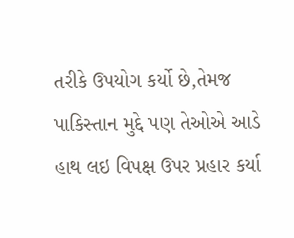તરીકે ઉપયોગ કર્યો છે,તેમજ પાકિસ્તાન મુદ્દે પણ તેઓએ આડે હાથ લઇ વિપક્ષ ઉપર પ્રહાર કર્યા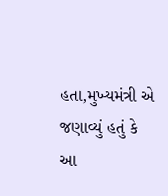હતા,મુખ્યમંત્રી એ જણાવ્યું હતું કે આ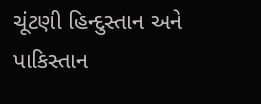ચૂંટણી હિન્દુસ્તાન અને પાકિસ્તાન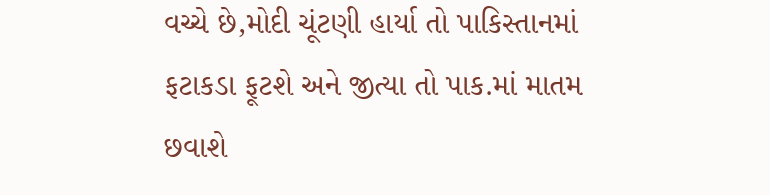વચ્ચે છે,મોદી ચૂંટણી હાર્યા તો પાકિસ્તાનમાં ફટાકડા ફૂટશે અને જીત્યા તો પાક.માં માતમ છવાશે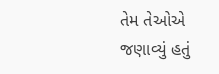તેમ તેઓએ જણાવ્યું હતું